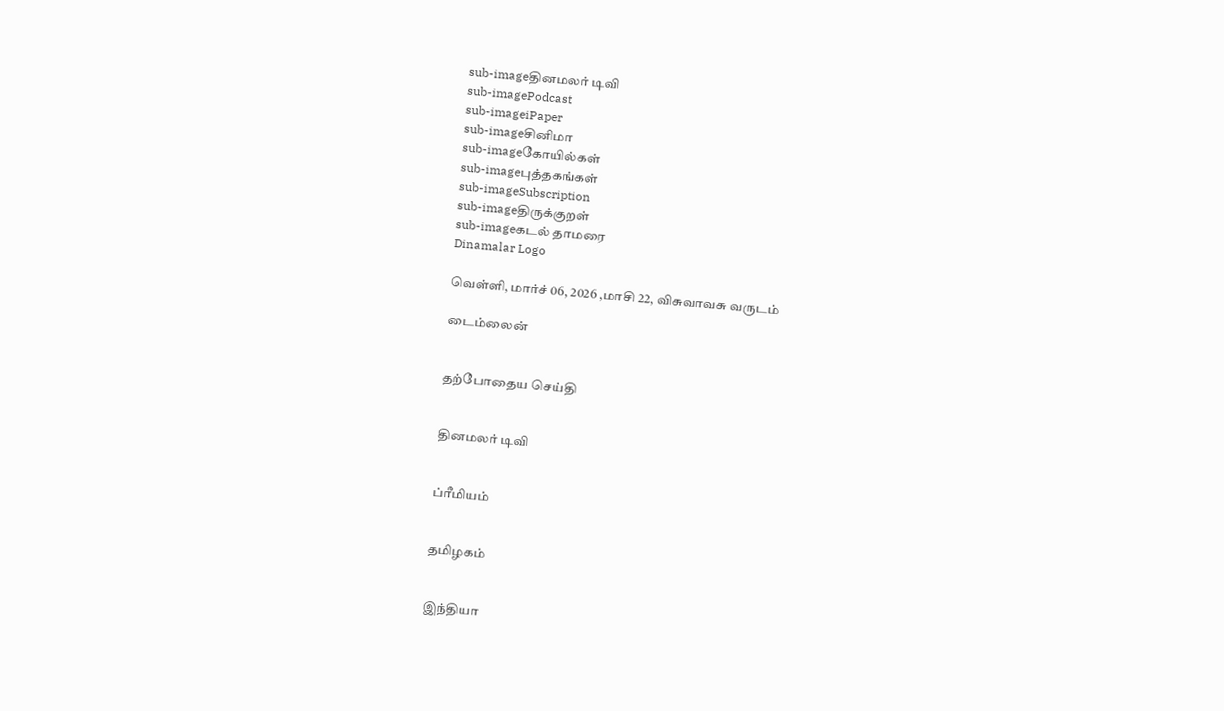sub-imageதினமலர் டிவி
sub-imagePodcast
sub-imageiPaper
sub-imageசினிமா
sub-imageகோயில்கள்
sub-imageபுத்தகங்கள்
sub-imageSubscription
sub-imageதிருக்குறள்
sub-imageகடல் தாமரை
Dinamalar Logo

வெள்ளி, மார்ச் 06, 2026 ,மாசி 22, விசுவாவசு வருடம்

டைம்லைன்


தற்போதைய செய்தி


தினமலர் டிவி


ப்ரீமியம்


தமிழகம்


இந்தியா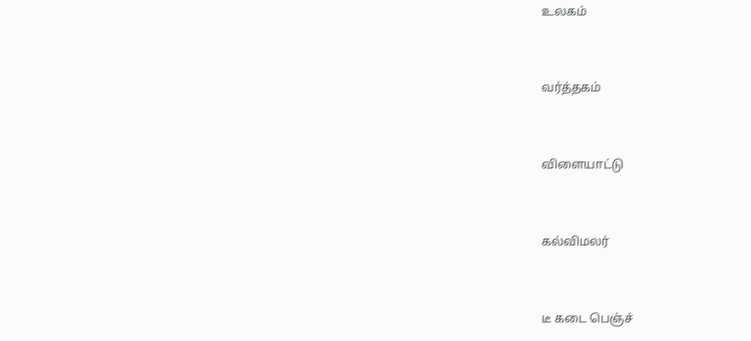உலகம்


வர்த்தகம்


விளையாட்டு


கல்விமலர்


டீ கடை பெஞ்ச்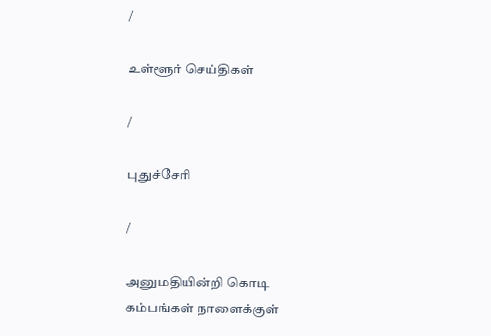/

உள்ளூர் செய்திகள்

/

புதுச்சேரி

/

அனுமதியின்றி கொடி கம்பங்கள் நாளைக்குள்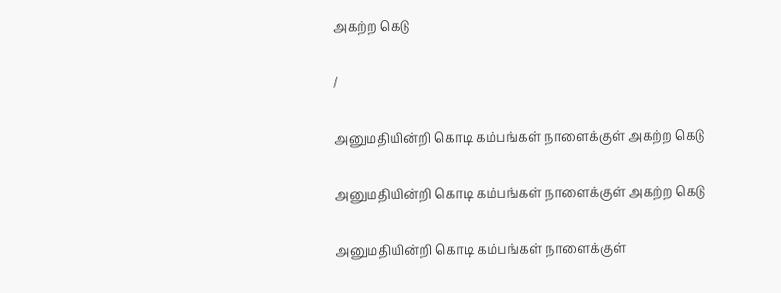அகற்ற கெடு

/

அனுமதியின்றி கொடி கம்பங்கள் நாளைக்குள் அகற்ற கெடு

அனுமதியின்றி கொடி கம்பங்கள் நாளைக்குள் அகற்ற கெடு

அனுமதியின்றி கொடி கம்பங்கள் நாளைக்குள்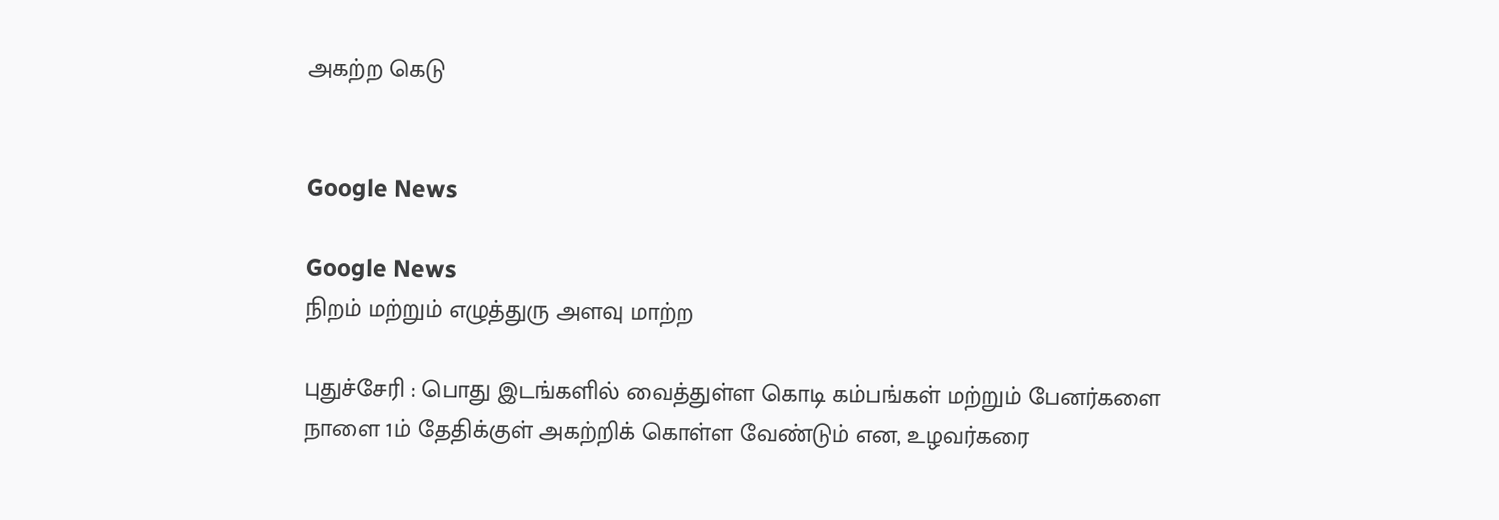அகற்ற கெடு


Google News

Google News
நிறம் மற்றும் எழுத்துரு அளவு மாற்ற

புதுச்சேரி : பொது இடங்களில் வைத்துள்ள கொடி கம்பங்கள் மற்றும் பேனர்களை நாளை 1ம் தேதிக்குள் அகற்றிக் கொள்ள வேண்டும் என, உழவர்கரை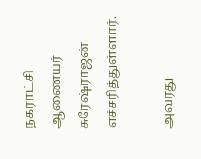நகராட்சி ஆணையர் சுரேஷ்ராஜன் எச்சரித்துள்ளார்.

அவரது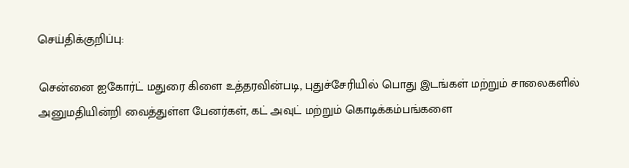செய்திக்குறிப்பு:

சென்னை ஐகோர்ட் மதுரை கிளை உத்தரவின்படி, புதுச்சேரியில் பொது இடங்கள் மற்றும் சாலைகளில் அனுமதியின்றி வைத்துள்ள பேனர்கள், கட் அவுட் மற்றும் கொடிக்கம்பங்களை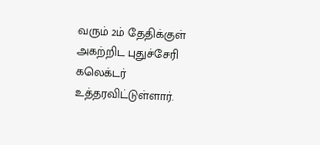வரும் 2ம் தேதிக்குள் அகற்றிட புதுச்சேரி கலெக்டர் உத்தரவிட்டுள்ளார்.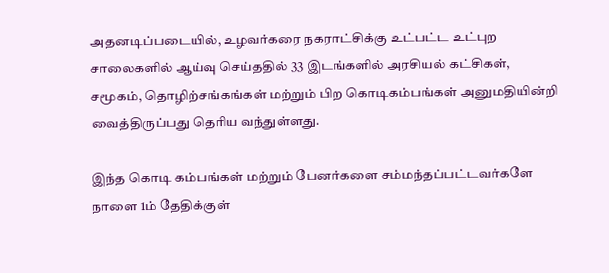அதனடிப்படையில், உழவர்கரை நகராட்சிக்கு உட்பட்ட உட்புற சாலைகளில் ஆய்வு செய்ததில் 33 இடங்களில் அரசியல் கட்சிகள், சமூகம், தொழிற்சங்கங்கள் மற்றும் பிற கொடிகம்பங்கள் அனுமதியின்றி வைத்திருப்பது தெரிய வந்துள்ளது.

இந்த கொடி கம்பங்கள் மற்றும் பேனர்களை சம்மந்தப்பட்டவர்களே நாளை 1ம் தேதிக்குள்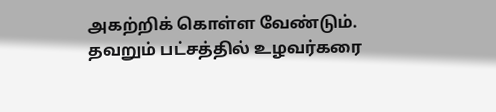அகற்றிக் கொள்ள வேண்டும். தவறும் பட்சத்தில் உழவர்கரை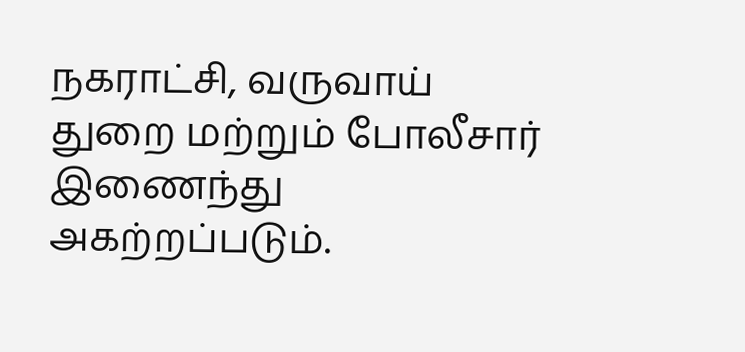நகராட்சி, வருவாய் துறை மற்றும் போலீசார் இணைந்து அகற்றப்படும்.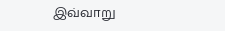இவ்வாறு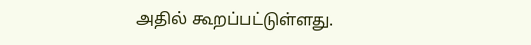அதில் கூறப்பட்டுள்ளது.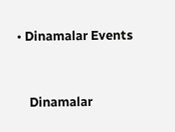• Dinamalar Events


    Dinamalar